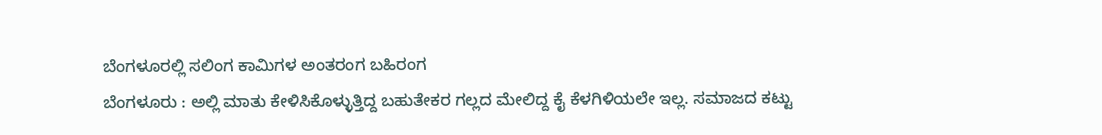ಬೆಂಗಳೂರಲ್ಲಿ ಸಲಿಂಗ ಕಾಮಿಗಳ ಅಂತರಂಗ ಬಹಿರಂಗ
ಬೆಂಗಳೂರು : ಅಲ್ಲಿ ಮಾತು ಕೇಳಿಸಿಕೊಳ್ಳುತ್ತಿದ್ದ ಬಹುತೇಕರ ಗಲ್ಲದ ಮೇಲಿದ್ದ ಕೈ ಕೆಳಗಿಳಿಯಲೇ ಇಲ್ಲ. ಸಮಾಜದ ಕಟ್ಟು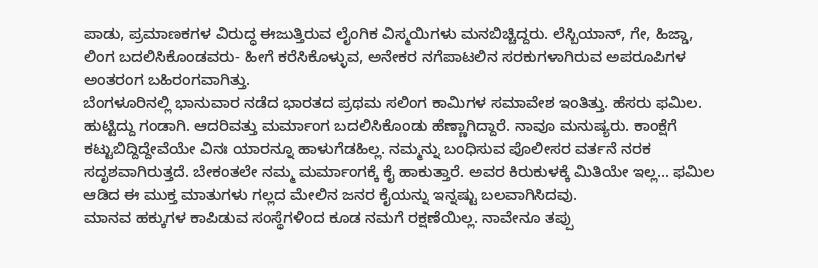ಪಾಡು, ಪ್ರಮಾಣಕಗಳ ವಿರುದ್ಧ ಈಜುತ್ತಿರುವ ಲೈಂಗಿಕ ವಿಸ್ಮಯಿಗಳು ಮನಬಿಚ್ಚಿದ್ದರು. ಲೆಸ್ಬಿಯಾನ್, ಗೇ, ಹಿಜ್ಡಾ, ಲಿಂಗ ಬದಲಿಸಿಕೊಂಡವರು- ಹೀಗೆ ಕರೆಸಿಕೊಳ್ಳುವ, ಅನೇಕರ ನಗೆಪಾಟಲಿನ ಸರಕುಗಳಾಗಿರುವ ಅಪರೂಪಿಗಳ ಅಂತರಂಗ ಬಹಿರಂಗವಾಗಿತ್ತು.
ಬೆಂಗಳೂರಿನಲ್ಲಿ ಭಾನುವಾರ ನಡೆದ ಭಾರತದ ಪ್ರಥಮ ಸಲಿಂಗ ಕಾಮಿಗಳ ಸಮಾವೇಶ ಇಂತಿತ್ತು. ಹೆಸರು ಫಮಿಲ. ಹುಟ್ಟಿದ್ದು ಗಂಡಾಗಿ. ಆದರಿವತ್ತು ಮರ್ಮಾಂಗ ಬದಲಿಸಿಕೊಂಡು ಹೆಣ್ಣಾಗಿದ್ದಾರೆ. ನಾವೂ ಮನುಷ್ಯರು. ಕಾಂಕ್ಷೆಗೆ ಕಟ್ಟುಬಿದ್ದಿದ್ದೇವೆಯೇ ವಿನಃ ಯಾರನ್ನೂ ಹಾಳುಗೆಡಹಿಲ್ಲ. ನಮ್ಮನ್ನು ಬಂಧಿಸುವ ಪೊಲೀಸರ ವರ್ತನೆ ನರಕ ಸದೃಶವಾಗಿರುತ್ತದೆ. ಬೇಕಂತಲೇ ನಮ್ಮ ಮರ್ಮಾಂಗಕ್ಕೆ ಕೈ ಹಾಕುತ್ತಾರೆ. ಅವರ ಕಿರುಕುಳಕ್ಕೆ ಮಿತಿಯೇ ಇಲ್ಲ... ಫಮಿಲ ಆಡಿದ ಈ ಮುಕ್ತ ಮಾತುಗಳು ಗಲ್ಲದ ಮೇಲಿನ ಜನರ ಕೈಯನ್ನು ಇನ್ನಷ್ಟು ಬಲವಾಗಿಸಿದವು.
ಮಾನವ ಹಕ್ಕುಗಳ ಕಾಪಿಡುವ ಸಂಸ್ಥೆಗಳಿಂದ ಕೂಡ ನಮಗೆ ರಕ್ಷಣೆಯಿಲ್ಲ. ನಾವೇನೂ ತಪ್ಪು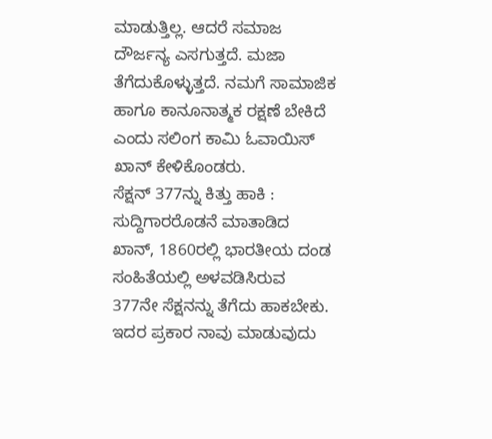ಮಾಡುತ್ತಿಲ್ಲ. ಆದರೆ ಸಮಾಜ ದೌರ್ಜನ್ಯ ಎಸಗುತ್ತದೆ. ಮಜಾ ತೆಗೆದುಕೊಳ್ಳುತ್ತದೆ. ನಮಗೆ ಸಾಮಾಜಿಕ ಹಾಗೂ ಕಾನೂನಾತ್ಮಕ ರಕ್ಷಣೆ ಬೇಕಿದೆ ಎಂದು ಸಲಿಂಗ ಕಾಮಿ ಓವಾಯಿಸ್ ಖಾನ್ ಕೇಳಿಕೊಂಡರು.
ಸೆಕ್ಷನ್ 377ನ್ನು ಕಿತ್ತು ಹಾಕಿ : ಸುದ್ದಿಗಾರರೊಡನೆ ಮಾತಾಡಿದ ಖಾನ್, 1860ರಲ್ಲಿ ಭಾರತೀಯ ದಂಡ ಸಂಹಿತೆಯಲ್ಲಿ ಅಳವಡಿಸಿರುವ 377ನೇ ಸೆಕ್ಷನನ್ನು ತೆಗೆದು ಹಾಕಬೇಕು. ಇದರ ಪ್ರಕಾರ ನಾವು ಮಾಡುವುದು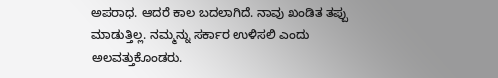ಅಪರಾಧ. ಆದರೆ ಕಾಲ ಬದಲಾಗಿದೆ. ನಾವು ಖಂಡಿತ ತಪ್ಪು ಮಾಡುತ್ತಿಲ್ಲ. ನಮ್ಮನ್ನು ಸರ್ಕಾರ ಉಳಿಸಲಿ ಎಂದು ಅಲವತ್ತುಕೊಂಡರು.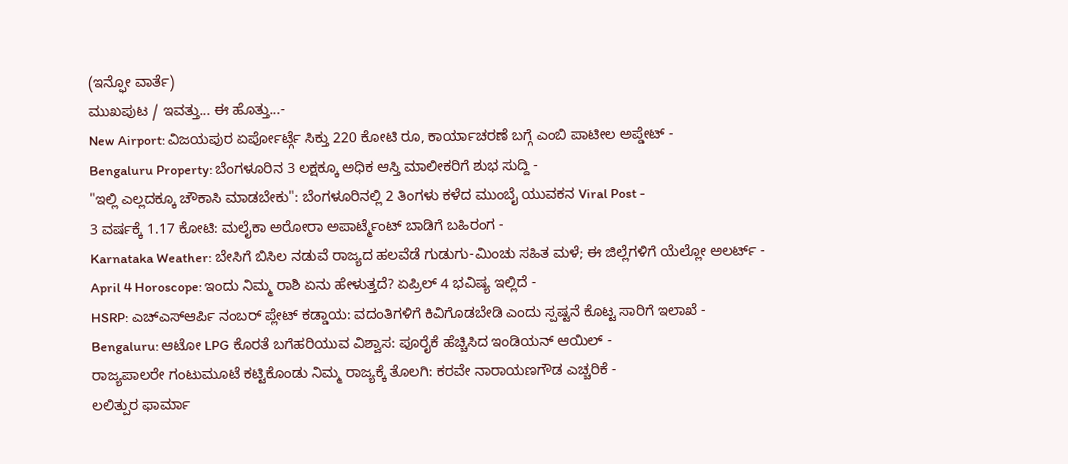(ಇನ್ಫೋ ವಾರ್ತೆ)
ಮುಖಪುಟ / ಇವತ್ತು... ಈ ಹೊತ್ತು...-
New Airport: ವಿಜಯಪುರ ಏರ್ಪೋರ್ಟ್ಗೆ ಸಿಕ್ತು 220 ಕೋಟಿ ರೂ, ಕಾರ್ಯಾಚರಣೆ ಬಗ್ಗೆ ಎಂಬಿ ಪಾಟೀಲ ಅಪ್ಡೇಟ್ -
Bengaluru Property: ಬೆಂಗಳೂರಿನ 3 ಲಕ್ಷಕ್ಕೂ ಅಧಿಕ ಆಸ್ತಿ ಮಾಲೀಕರಿಗೆ ಶುಭ ಸುದ್ದಿ -
"ಇಲ್ಲಿ ಎಲ್ಲದಕ್ಕೂ ಚೌಕಾಸಿ ಮಾಡಬೇಕು": ಬೆಂಗಳೂರಿನಲ್ಲಿ 2 ತಿಂಗಳು ಕಳೆದ ಮುಂಬೈ ಯುವಕನ Viral Post -
3 ವರ್ಷಕ್ಕೆ 1.17 ಕೋಟಿ: ಮಲೈಕಾ ಅರೋರಾ ಅಪಾರ್ಟ್ಮೆಂಟ್ ಬಾಡಿಗೆ ಬಹಿರಂಗ -
Karnataka Weather: ಬೇಸಿಗೆ ಬಿಸಿಲ ನಡುವೆ ರಾಜ್ಯದ ಹಲವೆಡೆ ಗುಡುಗು-ಮಿಂಚು ಸಹಿತ ಮಳೆ; ಈ ಜಿಲ್ಲೆಗಳಿಗೆ ಯೆಲ್ಲೋ ಅಲರ್ಟ್ -
April 4 Horoscope: ಇಂದು ನಿಮ್ಮ ರಾಶಿ ಏನು ಹೇಳುತ್ತದೆ? ಏಪ್ರಿಲ್ 4 ಭವಿಷ್ಯ ಇಲ್ಲಿದೆ -
HSRP: ಎಚ್ಎಸ್ಆರ್ಪಿ ನಂಬರ್ ಪ್ಲೇಟ್ ಕಡ್ಡಾಯ: ವದಂತಿಗಳಿಗೆ ಕಿವಿಗೊಡಬೇಡಿ ಎಂದು ಸ್ಪಷ್ಟನೆ ಕೊಟ್ಟ ಸಾರಿಗೆ ಇಲಾಖೆ -
Bengaluru: ಆಟೋ LPG ಕೊರತೆ ಬಗೆಹರಿಯುವ ವಿಶ್ವಾಸ: ಪೂರೈಕೆ ಹೆಚ್ಚಿಸಿದ ಇಂಡಿಯನ್ ಆಯಿಲ್ -
ರಾಜ್ಯಪಾಲರೇ ಗಂಟುಮೂಟೆ ಕಟ್ಟಿಕೊಂಡು ನಿಮ್ಮ ರಾಜ್ಯಕ್ಕೆ ತೊಲಗಿ: ಕರವೇ ನಾರಾಯಣಗೌಡ ಎಚ್ಚರಿಕೆ -
ಲಲಿತ್ಪುರ ಫಾರ್ಮಾ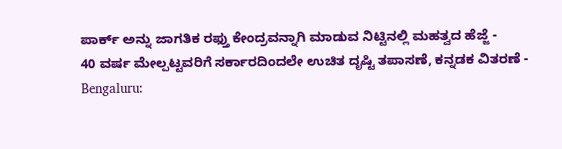ಪಾರ್ಕ್ ಅನ್ನು ಜಾಗತಿಕ ರಫ್ತು ಕೇಂದ್ರವನ್ನಾಗಿ ಮಾಡುವ ನಿಟ್ಟಿನಲ್ಲಿ ಮಹತ್ವದ ಹೆಜ್ಜೆ -
40 ವರ್ಷ ಮೇಲ್ಪಟ್ಟವರಿಗೆ ಸರ್ಕಾರದಿಂದಲೇ ಉಚಿತ ದೃಷ್ಟಿ ತಪಾಸಣೆ, ಕನ್ನಡಕ ವಿತರಣೆ -
Bengaluru: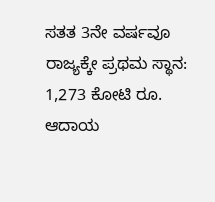ಸತತ 3ನೇ ವರ್ಷವೂ ರಾಜ್ಯಕ್ಕೇ ಪ್ರಥಮ ಸ್ಥಾನ: 1,273 ಕೋಟಿ ರೂ. ಆದಾಯ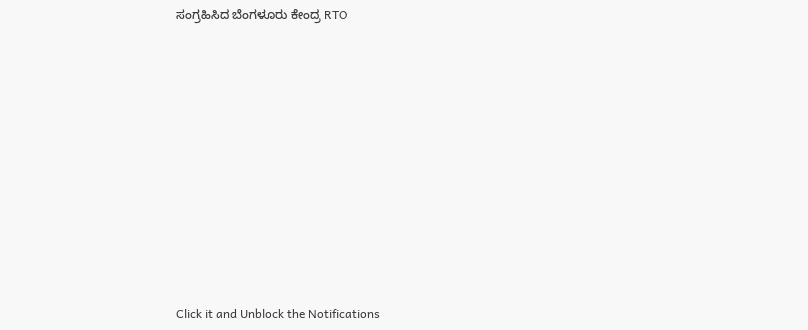ಸಂಗ್ರಹಿಸಿದ ಬೆಂಗಳೂರು ಕೇಂದ್ರ RTO












Click it and Unblock the Notifications